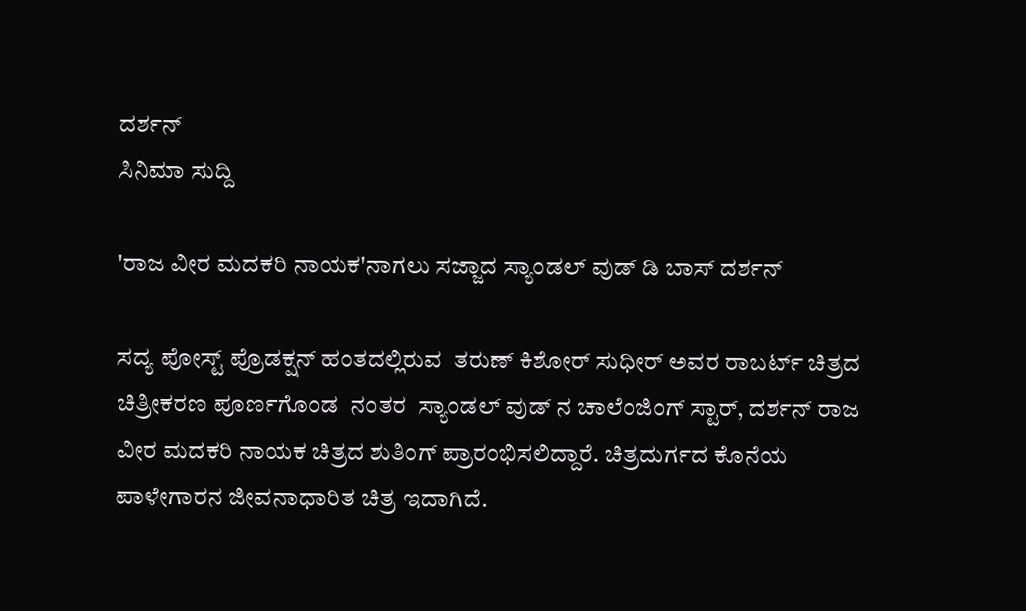ದರ್ಶನ್
ಸಿನಿಮಾ ಸುದ್ದಿ

'ರಾಜ ವೀರ ಮದಕರಿ ನಾಯಕ'ನಾಗಲು ಸಜ್ಜಾದ ಸ್ಯಾಂಡಲ್ ವುಡ್ ಡಿ ಬಾಸ್ ದರ್ಶನ್

ಸದ್ಯ ಪೋಸ್ಟ್ ಪ್ರೊಡಕ್ಷನ್ ಹಂತದಲ್ಲಿರುವ  ತರುಣ್ ಕಿಶೋರ್ ಸುಧೀರ್ ಅವರ ರಾಬರ್ಟ್ ಚಿತ್ರದ ಚಿತ್ರೀಕರಣ ಪೂರ್ಣಗೊಂಡ  ನಂತರ  ಸ್ಯಾಂಡಲ್ ವುಡ್ ನ ಚಾಲೆಂಜಿಂಗ್ ಸ್ಟಾರ್, ದರ್ಶನ್ ರಾಜ ವೀರ ಮದಕರಿ ನಾಯಕ ಚಿತ್ರದ ಶುತಿಂಗ್ ಪ್ರಾರಂಭಿಸಲಿದ್ದಾರೆ. ಚಿತ್ರದುರ್ಗದ ಕೊನೆಯ ಪಾಳೇಗಾರನ ಜೀವನಾಧಾರಿತ ಚಿತ್ರ ಇದಾಗಿದೆ.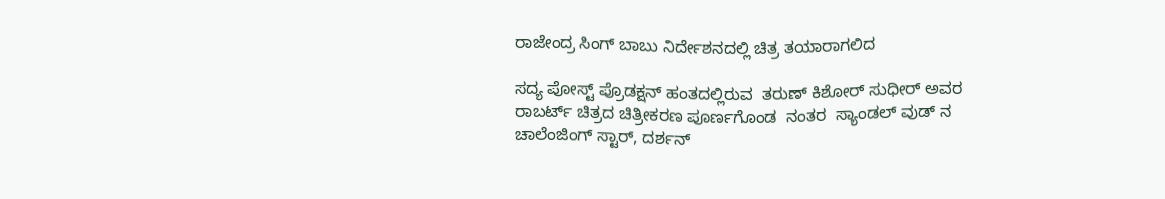ರಾಜೇಂದ್ರ ಸಿಂಗ್ ಬಾಬು ನಿರ್ದೇಶನದಲ್ಲಿ ಚಿತ್ರ ತಯಾರಾಗಲಿದ

ಸದ್ಯ ಪೋಸ್ಟ್ ಪ್ರೊಡಕ್ಷನ್ ಹಂತದಲ್ಲಿರುವ  ತರುಣ್ ಕಿಶೋರ್ ಸುಧೀರ್ ಅವರ ರಾಬರ್ಟ್ ಚಿತ್ರದ ಚಿತ್ರೀಕರಣ ಪೂರ್ಣಗೊಂಡ  ನಂತರ  ಸ್ಯಾಂಡಲ್ ವುಡ್ ನ ಚಾಲೆಂಜಿಂಗ್ ಸ್ಟಾರ್, ದರ್ಶನ್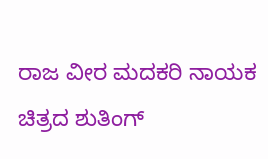ರಾಜ ವೀರ ಮದಕರಿ ನಾಯಕ ಚಿತ್ರದ ಶುತಿಂಗ್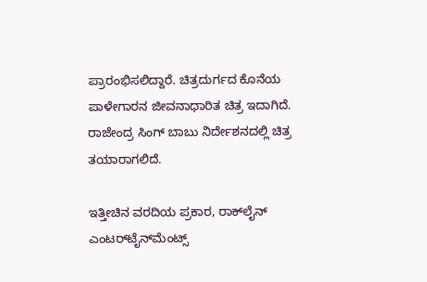ಪ್ರಾರಂಭಿಸಲಿದ್ದಾರೆ. ಚಿತ್ರದುರ್ಗದ ಕೊನೆಯ ಪಾಳೇಗಾರನ ಜೀವನಾಧಾರಿತ ಚಿತ್ರ ಇದಾಗಿದೆ.  ರಾಜೇಂದ್ರ ಸಿಂಗ್ ಬಾಬು ನಿರ್ದೇಶನದಲ್ಲಿ ಚಿತ್ರ ತಯಾರಾಗಲಿದೆ.

ಇತ್ತೀಚಿನ ವರದಿಯ ಪ್ರಕಾರ, ರಾಕ್‌ಲೈನ್ ಎಂಟರ್‌ಟೈನ್‌ಮೆಂಟ್ಸ್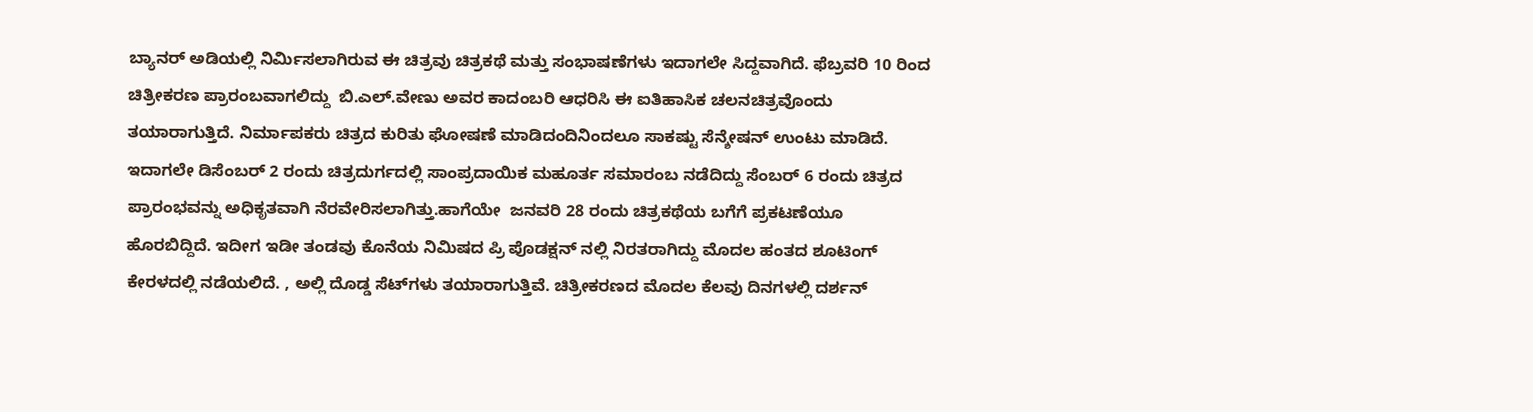ಬ್ಯಾನರ್ ಅಡಿಯಲ್ಲಿ ನಿರ್ಮಿಸಲಾಗಿರುವ ಈ ಚಿತ್ರವು ಚಿತ್ರಕಥೆ ಮತ್ತು ಸಂಭಾಷಣೆಗಳು ಇದಾಗಲೇ ಸಿದ್ದವಾಗಿದೆ. ಫೆಬ್ರವರಿ 10 ರಿಂದ ಚಿತ್ರೀಕರಣ ಪ್ರಾರಂಬವಾಗಲಿದ್ದು  ಬಿ.ಎಲ್.ವೇಣು ಅವರ ಕಾದಂಬರಿ ಆಧರಿಸಿ ಈ ಐತಿಹಾಸಿಕ ಚಲನಚಿತ್ರವೊಂದು ತಯಾರಾಗುತ್ತಿದೆ. ನಿರ್ಮಾಪಕರು ಚಿತ್ರದ ಕುರಿತು ಘೋಷಣೆ ಮಾಡಿದಂದಿನಿಂದಲೂ ಸಾಕಷ್ಟು ಸೆನ್ಶೇಷನ್ ಉಂಟು ಮಾಡಿದೆ. ಇದಾಗಲೇ ಡಿಸೆಂಬರ್ 2 ರಂದು ಚಿತ್ರದುರ್ಗದಲ್ಲಿ ಸಾಂಪ್ರದಾಯಿಕ ಮಹೂರ್ತ ಸಮಾರಂಬ ನಡೆದಿದ್ದು ಸೆಂಬರ್ 6 ರಂದು ಚಿತ್ರದ ಪ್ರಾರಂಭವನ್ನು ಅಧಿಕೃತವಾಗಿ ನೆರವೇರಿಸಲಾಗಿತ್ತು.ಹಾಗೆಯೇ  ಜನವರಿ 28 ರಂದು ಚಿತ್ರಕಥೆಯ ಬಗೆಗೆ ಪ್ರಕಟಣೆಯೂ ಹೊರಬಿದ್ದಿದೆ. ಇದೀಗ ಇಡೀ ತಂಡವು ಕೊನೆಯ ನಿಮಿಷದ ಪ್ರಿ ಪೊಡಕ್ಷನ್ ನಲ್ಲಿ ನಿರತರಾಗಿದ್ದು ಮೊದಲ ಹಂತದ ಶೂಟಿಂಗ್ ಕೇರಳದಲ್ಲಿ ನಡೆಯಲಿದೆ. , ಅಲ್ಲಿ ದೊಡ್ಡ ಸೆಟ್‌ಗಳು ತಯಾರಾಗುತ್ತಿವೆ. ಚಿತ್ರೀಕರಣದ ಮೊದಲ ಕೆಲವು ದಿನಗಳಲ್ಲಿ ದರ್ಶನ್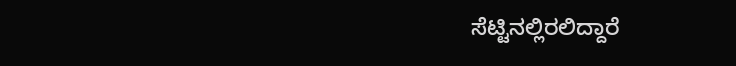ಸೆಟ್ಟಿನಲ್ಲಿರಲಿದ್ದಾರೆ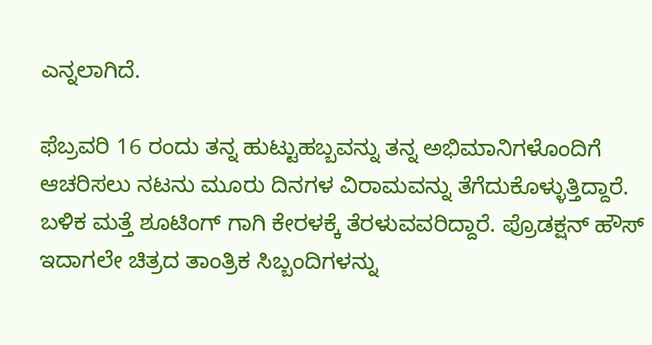ಎನ್ನಲಾಗಿದೆ.

ಫೆಬ್ರವರಿ 16 ರಂದು ತನ್ನ ಹುಟ್ಟುಹಬ್ಬವನ್ನು ತನ್ನ ಅಭಿಮಾನಿಗಳೊಂದಿಗೆ ಆಚರಿಸಲು ನಟನು ಮೂರು ದಿನಗಳ ವಿರಾಮವನ್ನು ತೆಗೆದುಕೊಳ್ಳುತ್ತಿದ್ದಾರೆ. ಬಳಿಕ ಮತ್ತೆ ಶೂಟಿಂಗ್ ಗಾಗಿ ಕೇರಳಕ್ಕೆ ತೆರಳುವವರಿದ್ದಾರೆ. ಪ್ರೊಡಕ್ಷನ್ ಹೌಸ್ ಇದಾಗಲೇ ಚಿತ್ರದ ತಾಂತ್ರಿಕ ಸಿಬ್ಬಂದಿಗಳನ್ನು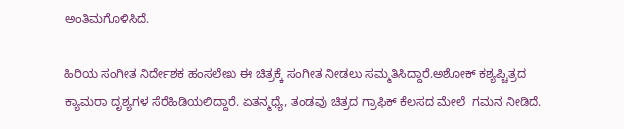ಅಂತಿಮಗೊಳಿಸಿದೆ.

ಹಿರಿಯ ಸಂಗೀತ ನಿರ್ದೇಶಕ ಹಂಸಲೇಖ ಈ ಚಿತ್ರಕ್ಕೆ ಸಂಗೀತ ನೀಡಲು ಸಮ್ಮತಿಸಿದ್ದಾರೆ.ಅಶೋಕ್ ಕಶ್ಯಪ್ಚಿತ್ರದ ಕ್ಯಾಮರಾ ದೃಶ್ಯಗಳ ಸೆರೆಹಿಡಿಯಲಿದ್ದಾರೆ. ಏತನ್ಮಧ್ಯೆ, ತಂಡವು ಚಿತ್ರದ ಗ್ರಾಫಿಕ್ ಕೆಲಸದ ಮೇಲೆ  ಗಮನ ನೀಡಿದೆ.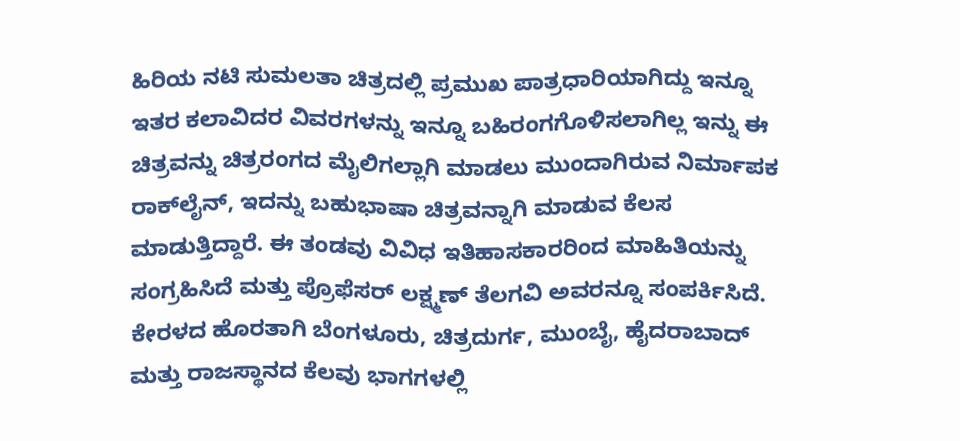ಹಿರಿಯ ನಟಿ ಸುಮಲತಾ ಚಿತ್ರದಲ್ಲಿ ಪ್ರಮುಖ ಪಾತ್ರಧಾರಿಯಾಗಿದ್ದು ಇನ್ನೂ ಇತರ ಕಲಾವಿದರ ವಿವರಗಳನ್ನು ಇನ್ನೂ ಬಹಿರಂಗಗೊಳಿಸಲಾಗಿಲ್ಲ ಇನ್ನು ಈ ಚಿತ್ರವನ್ನು ಚಿತ್ರರಂಗದ ಮೈಲಿಗಲ್ಲಾಗಿ ಮಾಡಲು ಮುಂದಾಗಿರುವ ನಿರ್ಮಾಪಕ ರಾಕ್‌ಲೈನ್, ಇದನ್ನು ಬಹುಭಾಷಾ ಚಿತ್ರವನ್ನಾಗಿ ಮಾಡುವ ಕೆಲಸ ಮಾಡುತ್ತಿದ್ದಾರೆ. ಈ ತಂಡವು ವಿವಿಧ ಇತಿಹಾಸಕಾರರಿಂದ ಮಾಹಿತಿಯನ್ನು ಸಂಗ್ರಹಿಸಿದೆ ಮತ್ತು ಪ್ರೊಫೆಸರ್ ಲಕ್ಷ್ಮಣ್ ತೆಲಗವಿ ಅವರನ್ನೂ ಸಂಪರ್ಕಿಸಿದೆ. ಕೇರಳದ ಹೊರತಾಗಿ ಬೆಂಗಳೂರು, ಚಿತ್ರದುರ್ಗ, ಮುಂಬೈ, ಹೈದರಾಬಾದ್ ಮತ್ತು ರಾಜಸ್ಥಾನದ ಕೆಲವು ಭಾಗಗಳಲ್ಲಿ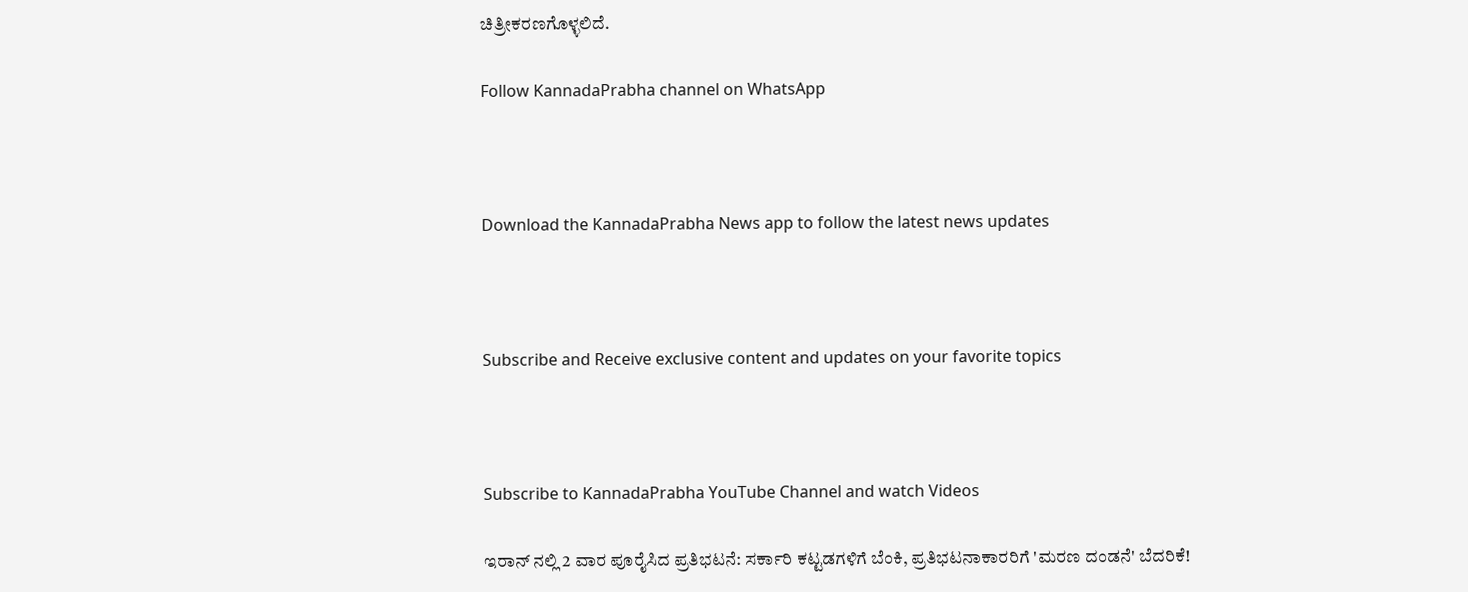ಚಿತ್ರೀಕರಣಗೊಳ್ಳಲಿದೆ.

Follow KannadaPrabha channel on WhatsApp



Download the KannadaPrabha News app to follow the latest news updates



Subscribe and Receive exclusive content and updates on your favorite topics



Subscribe to KannadaPrabha YouTube Channel and watch Videos

ಇರಾನ್ ನಲ್ಲಿ 2 ವಾರ ಪೂರೈಸಿದ ಪ್ರತಿಭಟನೆ: ಸರ್ಕಾರಿ ಕಟ್ಟಡಗಳಿಗೆ ಬೆಂಕಿ, ಪ್ರತಿಭಟನಾಕಾರರಿಗೆ 'ಮರಣ ದಂಡನೆ' ಬೆದರಿಕೆ!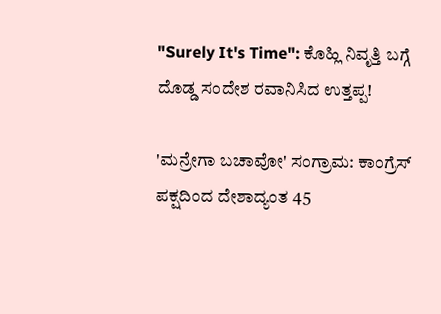"Surely It's Time": ಕೊಹ್ಲಿ ನಿವೃತ್ತಿ ಬಗ್ಗೆ ದೊಡ್ಡ ಸಂದೇಶ ರವಾನಿಸಿದ ಉತ್ತಪ್ಪ!

'ಮನ್ರೇಗಾ ಬಚಾವೋ' ಸಂಗ್ರಾಮ: ಕಾಂಗ್ರೆಸ್ ಪಕ್ಷದಿಂದ ದೇಶಾದ್ಯಂತ 45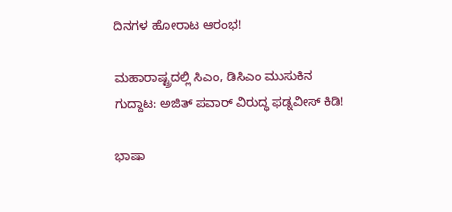ದಿನಗಳ ಹೋರಾಟ ಆರಂಭ!

ಮಹಾರಾಷ್ಟ್ರದಲ್ಲಿ ಸಿಎಂ, ಡಿಸಿಎಂ ಮುಸುಕಿನ ಗುದ್ದಾಟ: ಅಜಿತ್ ಪವಾರ್ ವಿರುದ್ಧ ಫಡ್ನವೀಸ್ ಕಿಡಿ!

ಭಾಷಾ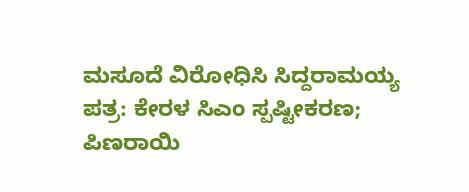ಮಸೂದೆ ವಿರೋಧಿಸಿ ಸಿದ್ದರಾಮಯ್ಯ ಪತ್ರ: ಕೇರಳ ಸಿಎಂ ಸ್ಪಷ್ಟೀಕರಣ; ಪಿಣರಾಯಿ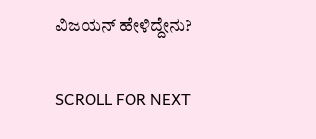ವಿಜಯನ್ ಹೇಳಿದ್ದೇನು?

SCROLL FOR NEXT